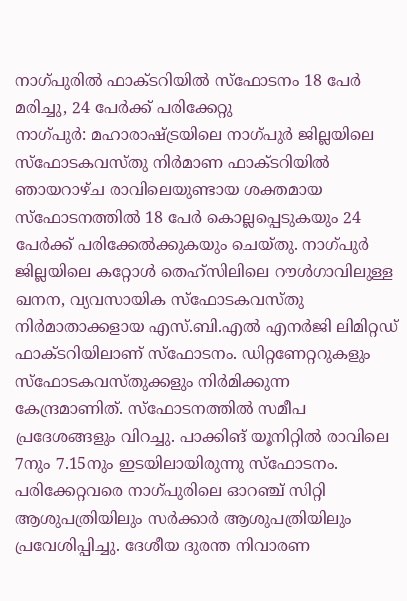നാഗ്പുരിൽ ഫാക്ടറിയിൽ സ്ഫോടനം 18 പേർ മരിച്ചു, 24 പേർക്ക് പരിക്കേറ്റു
നാഗ്പുർ: മഹാരാഷ്ട്രയിലെ നാഗ്പുർ ജില്ലയിലെ സ്ഫോടകവസ്തു നിർമാണ ഫാക്ടറിയിൽ ഞായറാഴ്ച രാവിലെയുണ്ടായ ശക്തമായ സ്ഫോടനത്തിൽ 18 പേർ കൊല്ലപ്പെടുകയും 24 പേർക്ക് പരിക്കേൽക്കുകയും ചെയ്തു. നാഗ്പുർ ജില്ലയിലെ കറ്റോൾ തെഹ്സിലിലെ റൗൾഗാവിലുള്ള ഖനന, വ്യവസായിക സ്ഫോടകവസ്തു നിർമാതാക്കളായ എസ്.ബി.എൽ എനർജി ലിമിറ്റഡ് ഫാക്ടറിയിലാണ് സ്ഫോടനം. ഡിറ്റണേറ്ററുകളും സ്ഫോടകവസ്തുക്കളും നിർമിക്കുന്ന കേന്ദ്രമാണിത്. സ്ഫോടനത്തിൽ സമീപ പ്രദേശങ്ങളും വിറച്ചു. പാക്കിങ് യൂനിറ്റിൽ രാവിലെ 7നും 7.15നും ഇടയിലായിരുന്നു സ്ഫോടനം. പരിക്കേറ്റവരെ നാഗ്പുരിലെ ഓറഞ്ച് സിറ്റി ആശുപത്രിയിലും സർക്കാർ ആശുപത്രിയിലും പ്രവേശിപ്പിച്ചു. ദേശീയ ദുരന്ത നിവാരണ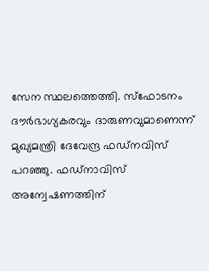സേന സ്ഥലത്തെത്തി. സ്ഫോടനം ദൗർഭാഗ്യകരവും ദാരുണവുമാണെന്ന് മുഖ്യമന്ത്രി ദേവേന്ദ്ര ഫഡ്നവിസ് പറഞ്ഞു. ഫഡ്നാവിസ് അന്വേഷണത്തിന്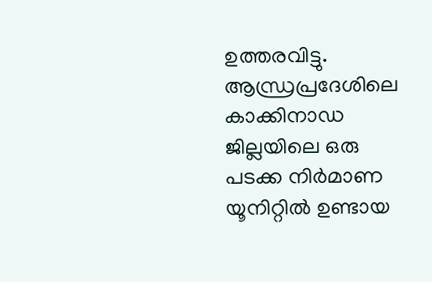ഉത്തരവിട്ടു. ആന്ധ്രപ്രദേശിലെ കാക്കിനാഡ ജില്ലയിലെ ഒരു പടക്ക നിർമാണ യൂനിറ്റിൽ ഉണ്ടായ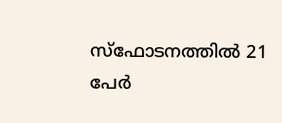സ്ഫോടനത്തിൽ 21 പേർ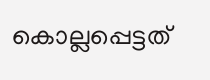കൊല്ലപ്പെട്ടത്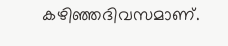കഴിഞ്ഞദിവസമാണ്.